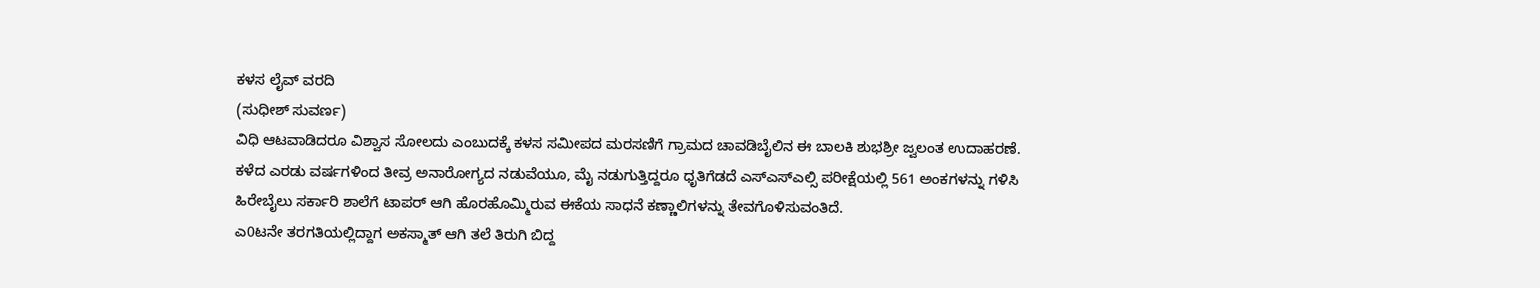ಕಳಸ ಲೈವ್ ವರದಿ
(ಸುಧೀಶ್ ಸುವರ್ಣ)
ವಿಧಿ ಆಟವಾಡಿದರೂ ವಿಶ್ವಾಸ ಸೋಲದು ಎಂಬುದಕ್ಕೆ ಕಳಸ ಸಮೀಪದ ಮರಸಣಿಗೆ ಗ್ರಾಮದ ಚಾವಡಿಬೈಲಿನ ಈ ಬಾಲಕಿ ಶುಭಶ್ರೀ ಜ್ವಲಂತ ಉದಾಹರಣೆ. ಕಳೆದ ಎರಡು ವರ್ಷಗಳಿಂದ ತೀವ್ರ ಅನಾರೋಗ್ಯದ ನಡುವೆಯೂ, ಮೈ ನಡುಗುತ್ತಿದ್ದರೂ ಧೃತಿಗೆಡದೆ ಎಸ್ಎಸ್ಎಲ್ಸಿ ಪರೀಕ್ಷೆಯಲ್ಲಿ 561 ಅಂಕಗಳನ್ನು ಗಳಿಸಿ ಹಿರೇಬೈಲು ಸರ್ಕಾರಿ ಶಾಲೆಗೆ ಟಾಪರ್ ಆಗಿ ಹೊರಹೊಮ್ಮಿರುವ ಈಕೆಯ ಸಾಧನೆ ಕಣ್ಣಾಲಿಗಳನ್ನು ತೇವಗೊಳಿಸುವಂತಿದೆ.
ಎ0ಟನೇ ತರಗತಿಯಲ್ಲಿದ್ದಾಗ ಅಕಸ್ಮಾತ್ ಆಗಿ ತಲೆ ತಿರುಗಿ ಬಿದ್ದ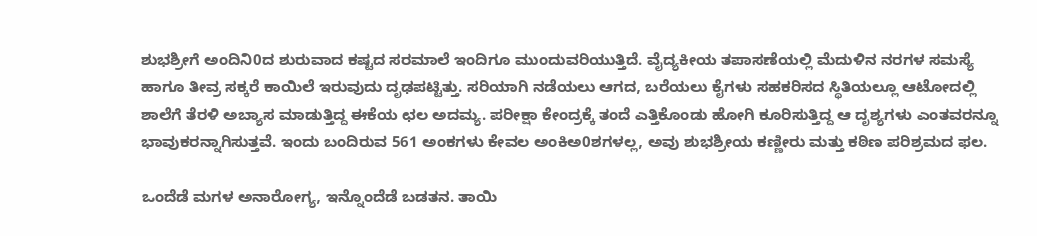ಶುಭಶ್ರೀಗೆ ಅಂದಿನಿ0ದ ಶುರುವಾದ ಕಷ್ಟದ ಸರಮಾಲೆ ಇಂದಿಗೂ ಮುಂದುವರಿಯುತ್ತಿದೆ. ವೈದ್ಯಕೀಯ ತಪಾಸಣೆಯಲ್ಲಿ ಮೆದುಳಿನ ನರಗಳ ಸಮಸ್ಯೆ ಹಾಗೂ ತೀವ್ರ ಸಕ್ಕರೆ ಕಾಯಿಲೆ ಇರುವುದು ದೃಢಪಟ್ಟಿತ್ತು. ಸರಿಯಾಗಿ ನಡೆಯಲು ಆಗದ, ಬರೆಯಲು ಕೈಗಳು ಸಹಕರಿಸದ ಸ್ಥಿತಿಯಲ್ಲೂ ಆಟೋದಲ್ಲಿ ಶಾಲೆಗೆ ತೆರಳಿ ಅಬ್ಯಾಸ ಮಾಡುತ್ತಿದ್ದ ಈಕೆಯ ಛಲ ಅದಮ್ಯ. ಪರೀಕ್ಷಾ ಕೇಂದ್ರಕ್ಕೆ ತಂದೆ ಎತ್ತಿಕೊಂಡು ಹೋಗಿ ಕೂರಿಸುತ್ತಿದ್ದ ಆ ದೃಶ್ಯಗಳು ಎಂತವರನ್ನೂ ಭಾವುಕರನ್ನಾಗಿಸುತ್ತವೆ. ಇಂದು ಬಂದಿರುವ 561 ಅಂಕಗಳು ಕೇವಲ ಅಂಕಿಅ0ಶಗಳಲ್ಲ, ಅವು ಶುಭಶ್ರೀಯ ಕಣ್ಣೀರು ಮತ್ತು ಕಠಿಣ ಪರಿಶ್ರಮದ ಫಲ.

ಒಂದೆಡೆ ಮಗಳ ಅನಾರೋಗ್ಯ, ಇನ್ನೊಂದೆಡೆ ಬಡತನ. ತಾಯಿ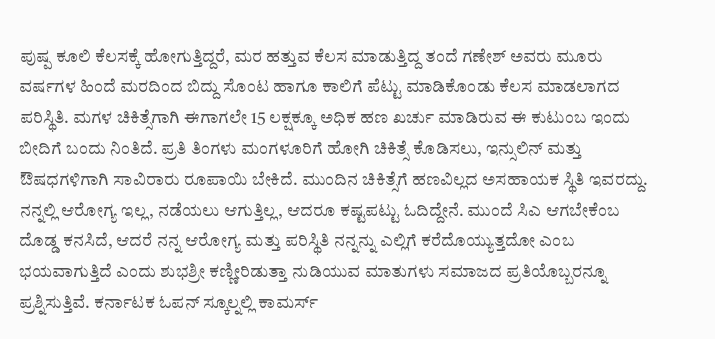ಪುಷ್ಪ ಕೂಲಿ ಕೆಲಸಕ್ಕೆ ಹೋಗುತ್ತಿದ್ದರೆ, ಮರ ಹತ್ತುವ ಕೆಲಸ ಮಾಡುತ್ತಿದ್ದ ತಂದೆ ಗಣೇಶ್ ಅವರು ಮೂರು ವರ್ಷಗಳ ಹಿಂದೆ ಮರದಿಂದ ಬಿದ್ದು ಸೊಂಟ ಹಾಗೂ ಕಾಲಿಗೆ ಪೆಟ್ಟು ಮಾಡಿಕೊಂಡು ಕೆಲಸ ಮಾಡಲಾಗದ ಪರಿಸ್ಥಿತಿ. ಮಗಳ ಚಿಕಿತ್ಸೆಗಾಗಿ ಈಗಾಗಲೇ 15 ಲಕ್ಷಕ್ಕೂ ಅಧಿಕ ಹಣ ಖರ್ಚು ಮಾಡಿರುವ ಈ ಕುಟುಂಬ ಇಂದು ಬೀದಿಗೆ ಬಂದು ನಿಂತಿದೆ. ಪ್ರತಿ ತಿಂಗಳು ಮಂಗಳೂರಿಗೆ ಹೋಗಿ ಚಿಕಿತ್ಸೆ ಕೊಡಿಸಲು, ಇನ್ಸುಲಿನ್ ಮತ್ತು ಔಷಧಗಳಿಗಾಗಿ ಸಾವಿರಾರು ರೂಪಾಯಿ ಬೇಕಿದೆ. ಮುಂದಿನ ಚಿಕಿತ್ಸೆಗೆ ಹಣವಿಲ್ಲದ ಅಸಹಾಯಕ ಸ್ಥಿತಿ ಇವರದ್ದು.
ನನ್ನಲ್ಲಿ ಆರೋಗ್ಯ ಇಲ್ಲ, ನಡೆಯಲು ಆಗುತ್ತಿಲ್ಲ, ಆದರೂ ಕಷ್ಟಪಟ್ಟು ಓದಿದ್ದೇನೆ. ಮುಂದೆ ಸಿಎ ಆಗಬೇಕೆಂಬ ದೊಡ್ಡ ಕನಸಿದೆ, ಆದರೆ ನನ್ನ ಆರೋಗ್ಯ ಮತ್ತು ಪರಿಸ್ಥಿತಿ ನನ್ನನ್ನು ಎಲ್ಲಿಗೆ ಕರೆದೊಯ್ಯುತ್ತದೋ ಎಂಬ ಭಯವಾಗುತ್ತಿದೆ ಎಂದು ಶುಭಶ್ರೀ ಕಣ್ಣೀರಿಡುತ್ತಾ ನುಡಿಯುವ ಮಾತುಗಳು ಸಮಾಜದ ಪ್ರತಿಯೊಬ್ಬರನ್ನೂ ಪ್ರಶ್ನಿಸುತ್ತಿವೆ. ಕರ್ನಾಟಕ ಓಪನ್ ಸ್ಕೂಲ್ನಲ್ಲಿ ಕಾಮರ್ಸ್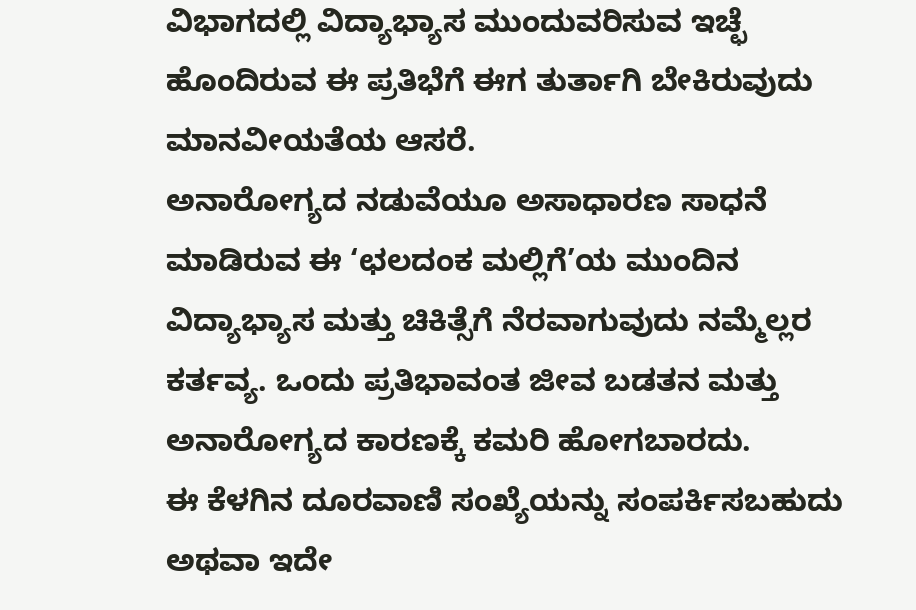ವಿಭಾಗದಲ್ಲಿ ವಿದ್ಯಾಭ್ಯಾಸ ಮುಂದುವರಿಸುವ ಇಚ್ಛೆ ಹೊಂದಿರುವ ಈ ಪ್ರತಿಭೆಗೆ ಈಗ ತುರ್ತಾಗಿ ಬೇಕಿರುವುದು ಮಾನವೀಯತೆಯ ಆಸರೆ.
ಅನಾರೋಗ್ಯದ ನಡುವೆಯೂ ಅಸಾಧಾರಣ ಸಾಧನೆ ಮಾಡಿರುವ ಈ ‘ಛಲದಂಕ ಮಲ್ಲಿಗೆ’ಯ ಮುಂದಿನ ವಿದ್ಯಾಭ್ಯಾಸ ಮತ್ತು ಚಿಕಿತ್ಸೆಗೆ ನೆರವಾಗುವುದು ನಮ್ಮೆಲ್ಲರ ಕರ್ತವ್ಯ. ಒಂದು ಪ್ರತಿಭಾವಂತ ಜೀವ ಬಡತನ ಮತ್ತು ಅನಾರೋಗ್ಯದ ಕಾರಣಕ್ಕೆ ಕಮರಿ ಹೋಗಬಾರದು.
ಈ ಕೆಳಗಿನ ದೂರವಾಣಿ ಸಂಖ್ಯೆಯನ್ನು ಸಂಪರ್ಕಿಸಬಹುದು ಅಥವಾ ಇದೇ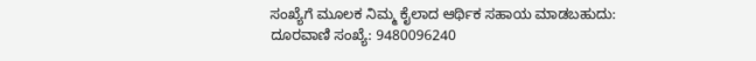ಸಂಖ್ಯೆಗೆ ಮೂಲಕ ನಿಮ್ಮ ಕೈಲಾದ ಆರ್ಥಿಕ ಸಹಾಯ ಮಾಡಬಹುದು:
ದೂರವಾಣಿ ಸಂಖ್ಯೆ: 9480096240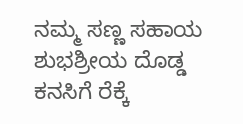ನಮ್ಮ ಸಣ್ಣ ಸಹಾಯ ಶುಭಶ್ರೀಯ ದೊಡ್ಡ ಕನಸಿಗೆ ರೆಕ್ಕೆ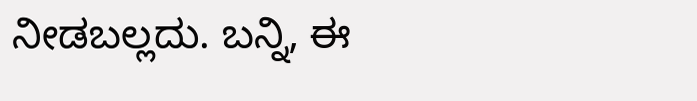ನೀಡಬಲ್ಲದು. ಬನ್ನಿ, ಈ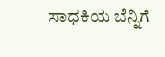ಸಾಧಕಿಯ ಬೆನ್ನಿಗೆ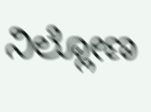ನಿಲ್ಲೋಣ